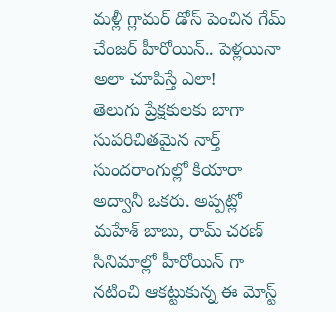మళ్లీ గ్లామర్ డోస్ పెంచిన గేమ్ చేంజర్ హీరోయిన్.. పెళ్లయినా అలా చూపిస్తే ఎలా!
తెలుగు ప్రేక్షకులకు బాగా సుపరిచితమైన నార్త్ సుందరాంగుల్లో కియారా అద్వానీ ఒకరు. అప్పట్లో మహేశ్ బాబు, రామ్ చరణ్ సినిమాల్లో హీరోయిన్ గా నటించి ఆకట్టుకున్న ఈ మోస్ట్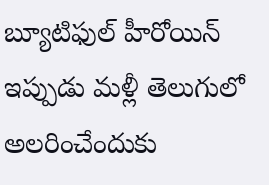బ్యూటిఫుల్ హీరోయిన్ ఇప్పుడు మళ్లీ తెలుగులో అలరించేందుకు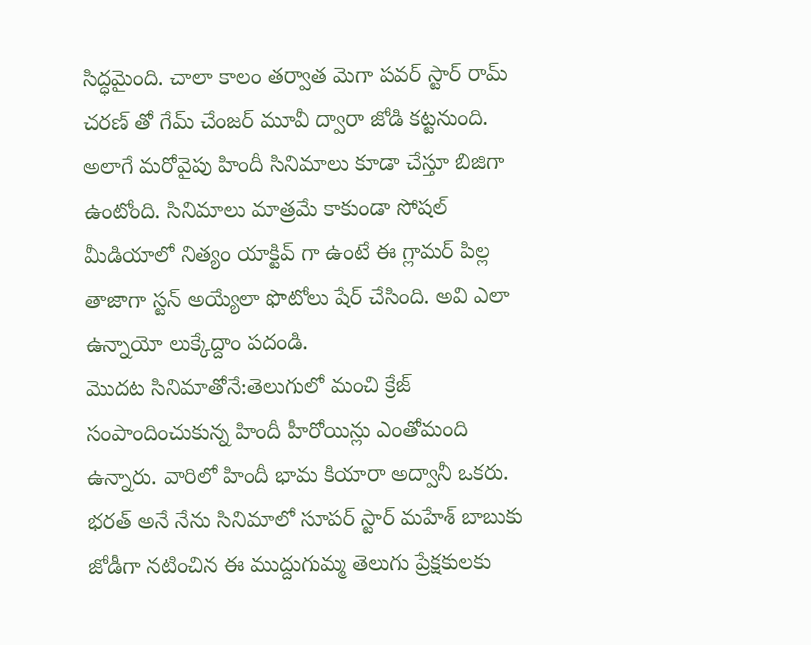సిద్ధమైంది. చాలా కాలం తర్వాత మెగా పవర్ స్టార్ రామ్ చరణ్ తో గేమ్ చేంజర్ మూవీ ద్వారా జోడి కట్టనుంది. అలాగే మరోవైపు హిందీ సినిమాలు కూడా చేస్తూ బిజిగా ఉంటోంది. సినిమాలు మాత్రమే కాకుండా సోషల్ మీడియాలో నిత్యం యాక్టివ్ గా ఉంటే ఈ గ్లామర్ పిల్ల తాజాగా స్టన్ అయ్యేలా ఫొటోలు షేర్ చేసింది. అవి ఎలా ఉన్నాయో లుక్కేద్దాం పదండి.
మొదట సినిమాతోనే:తెలుగులో మంచి క్రేజ్ సంపాందించుకున్న హిందీ హీరోయిన్లు ఎంతోమంది ఉన్నారు. వారిలో హిందీ భామ కియారా అద్వానీ ఒకరు. భరత్ అనే నేను సినిమాలో సూపర్ స్టార్ మహేశ్ బాబుకు జోడీగా నటించిన ఈ ముద్దుగుమ్మ తెలుగు ప్రేక్షకులకు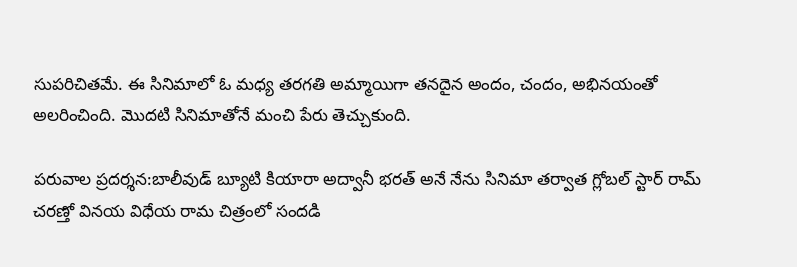సుపరిచితమే. ఈ సినిమాలో ఓ మధ్య తరగతి అమ్మాయిగా తనదైన అందం, చందం, అభినయంతో అలరించింది. మొదటి సినిమాతోనే మంచి పేరు తెచ్చుకుంది.

పరువాల ప్రదర్శన:బాలీవుడ్ బ్యూటి కియారా అద్వానీ భరత్ అనే నేను సినిమా తర్వాత గ్లోబల్ స్టార్ రామ్ చరణ్తో వినయ విధేయ రామ చిత్రంలో సందడి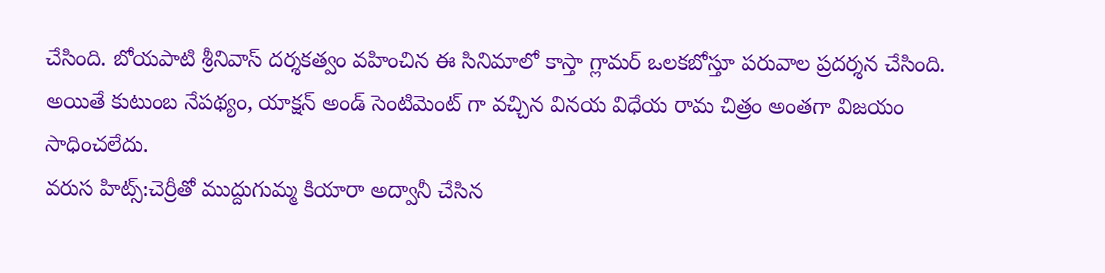చేసింది. బోయపాటి శ్రీనివాస్ దర్శకత్వం వహించిన ఈ సినిమాలో కాస్తా గ్లామర్ ఒలకబోస్తూ పరువాల ప్రదర్శన చేసింది. అయితే కుటుంబ నేపథ్యం, యాక్షన్ అండ్ సెంటిమెంట్ గా వచ్చిన వినయ విధేయ రామ చిత్రం అంతగా విజయం సాధించలేదు.
వరుస హిట్స్:చెర్రీతో ముద్దుగుమ్మ కియారా అద్వానీ చేసిన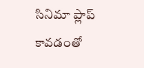సినిమా ప్లాప్ కావడంతో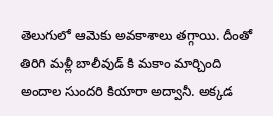తెలుగులో ఆమెకు అవకాశాలు తగ్గాయి. దీంతో తిరిగి మళ్లీ బాలీవుడ్ కి మకాం మార్చింది అందాల సుందరి కియారా అద్వానీ. అక్కడ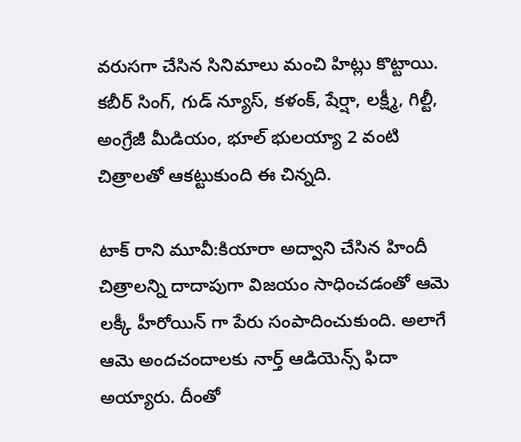వరుసగా చేసిన సినిమాలు మంచి హిట్లు కొట్టాయి. కబీర్ సింగ్, గుడ్ న్యూస్, కళంక్, షేర్షా, లక్ష్మీ, గిల్టీ, అంగ్రేజీ మీడియం, భూల్ భులయ్యా 2 వంటి చిత్రాలతో ఆకట్టుకుంది ఈ చిన్నది.

టాక్ రాని మూవీ:కియారా అద్వాని చేసిన హిందీ చిత్రాలన్ని దాదాపుగా విజయం సాధించడంతో ఆమె లక్కీ హీరోయిన్ గా పేరు సంపాదించుకుంది. అలాగే ఆమె అందచందాలకు నార్త్ ఆడియెన్స్ ఫిదా అయ్యారు. దీంతో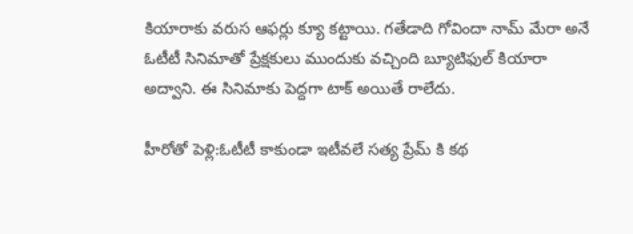కియారాకు వరుస ఆఫర్లు క్యూ కట్టాయి. గతేడాది గోవిందా నామ్ మేరా అనే ఓటీటీ సినిమాతో ప్రేక్షకులు ముందుకు వచ్చింది బ్యూటిఫుల్ కియారా అద్వాని. ఈ సినిమాకు పెద్దగా టాక్ అయితే రాలేదు.

హీరోతో పెళ్లి:ఓటీటీ కాకుండా ఇటీవలే సత్య ప్రేమ్ కి కథ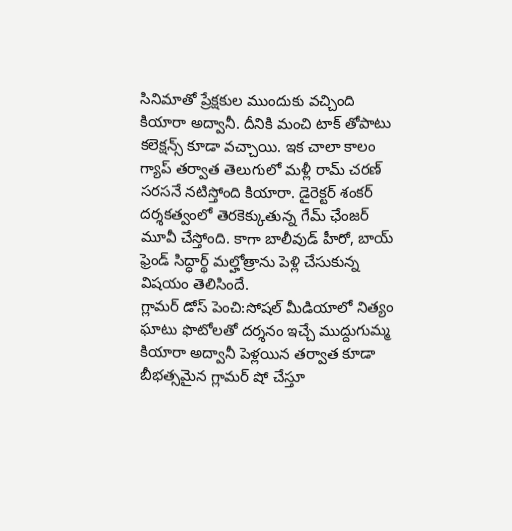సినిమాతో ప్రేక్షకుల ముందుకు వచ్చింది కియారా అద్వానీ. దీనికి మంచి టాక్ తోపాటు కలెక్షన్స్ కూడా వచ్చాయి. ఇక చాలా కాలం గ్యాప్ తర్వాత తెలుగులో మళ్లీ రామ్ చరణ్ సరసనే నటిస్తోంది కియారా. డైరెక్టర్ శంకర్ దర్శకత్వంలో తెరకెక్కుతున్న గేమ్ ఛేంజర్ మూవీ చేస్తోంది. కాగా బాలీవుడ్ హీరో, బాయ్ ఫ్రెండ్ సిద్ధార్థ్ మల్హోత్రాను పెళ్లి చేసుకున్న విషయం తెలిసిందే.
గ్లామర్ డోస్ పెంచి:సోషల్ మీడియాలో నిత్యం ఘాటు ఫొటోలతో దర్శనం ఇచ్చే ముద్దుగుమ్మ కియారా అద్వానీ పెళ్లయిన తర్వాత కూడా బీభత్సమైన గ్లామర్ షో చేస్తూ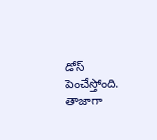డోస్ పెంచేస్తోంది. తాజాగా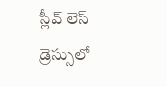స్లీవ్ లెస్ డ్రెస్సులో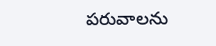పరువాలను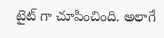టైట్ గా చూపించింది. అలాగే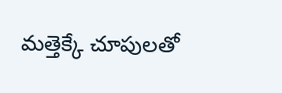మత్తెక్కే చూపులతో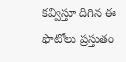కవ్విస్తూ దిగిన ఈ ఫొటోలు ప్రస్తుతం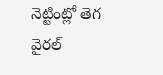నెట్టింట్లో తెగ వైరల్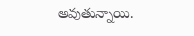అవుతున్నాయి.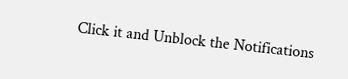Click it and Unblock the Notifications